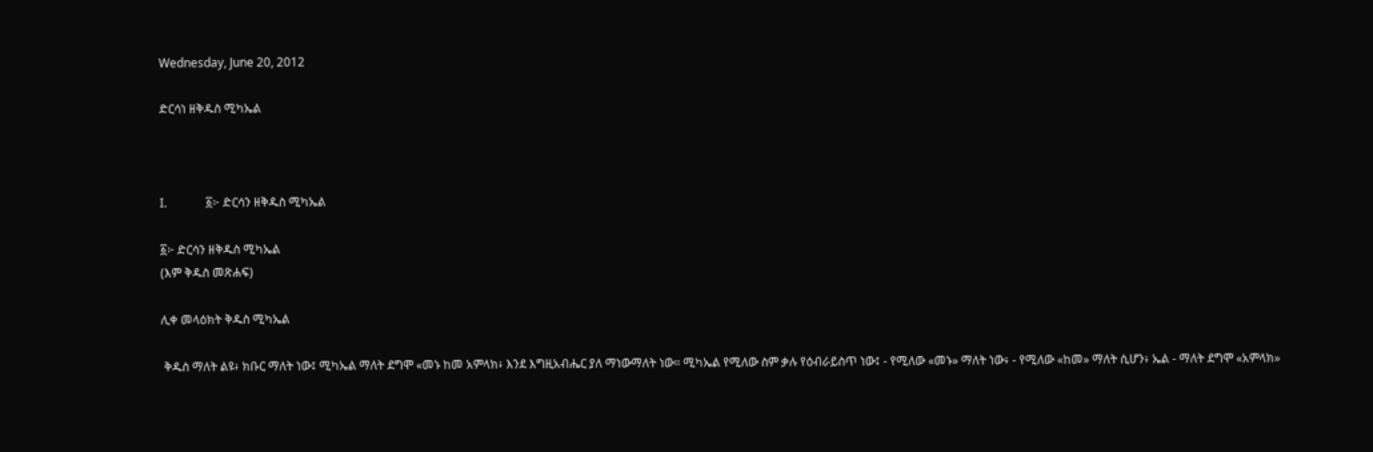Wednesday, June 20, 2012

ድርሳነ ዘቅዱስ ሚካኤል



I.             ፩፦ ድርሳን ዘቅዱስ ሚካኤል

፩፦ ድርሳን ዘቅዱስ ሚካኤል
(እም ቅዱስ መጽሐፍ)

ሊቀ መላዕክት ቅዱስ ሚካኤል

 ቅዱስ ማለት ልዩ፥ ክቡር ማለት ነው፤ ሚካኤል ማለት ደግሞ «መኑ ከመ አምላክ፥ እንደ እግዚአብሔር ያለ ማነውማለት ነው። ሚካኤል የሚለው ስም ቃሉ የዕብራይስጥ ነው፤ - የሚለው «መኑ» ማለት ነው፥ - የሚለው «ከመ» ማለት ሲሆን፥ ኤል - ማለት ደግሞ «አምላክ»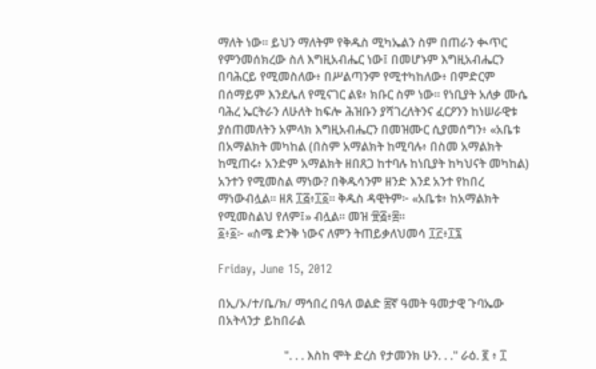ማለት ነው። ይህን ማለትም የቅዱስ ሚካኤልን ስም በጠራን ቊጥር የምንመሰክረው ስለ እግዚአብሔር ነው፤ በመሆኑም እግዚአብሔርን በባሕርይ የሚመስለው፥ በሥልጣንም የሚተካከለው፥ በምድርም በሰማይም እንደሌለ የሚናገር ልዩ፥ ክቡር ስም ነው። የነቢያት አለቃ ሙሴ ባሕረ ኤርትራን ለሁለት ከፍሎ ሕዝቡን ያሻገረለትንና ፈርዖንን ከነሠራዊቱ ያሰጠመለትን አምላክ እግዚአብሔርን በመዝሙር ሲያመሰግን፥ «አቤቱ በአማልክት መካከል (በስም አማልክት ከሚባሉ፥ በስመ አማልክት ከሚጠሩ፥ አንድም አማልክት ዘበጸጋ ከተባሉ ከነቢያት ከካህናት መካከል) አንተን የሚመስል ማነው? በቅዱሳንም ዘንድ እንደ አንተ የከበረ ማነውብሏል። ዘጸ ፲፭፥፲፩። ቅዱስ ዳዊትም፦ «አቤቱ፥ ከአማልክት የሚመስልህ የለም፤» ብሏል። መዝ ፹፭፥፰።
፩፥፩፦ «ስሜ ድንቅ ነውና ለምን ትጠይቃለህመሳ ፲፫፥፲፯

Friday, June 15, 2012

በኢ/ኦ/ተ/ቤ/ክ/ ማኅበረ በዓለ ወልድ ፰ኛ ዓመት ዓመታዊ ጉባኤው በአትላንታ ይከበራል

                      ". . . እስከ ሞት ድረስ የታመንክ ሁን. . ." ራዕ. ፪ ፥ ፲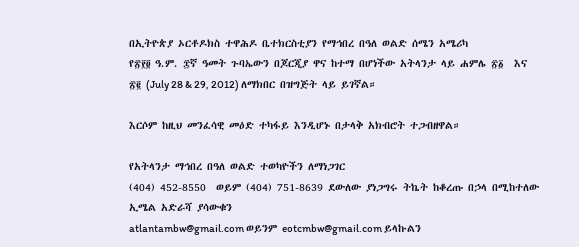በኢትዮጵያ ኦርቶዶክስ ተዋሕዶ ቤተክርስቲያን የማኅበረ በዓለ ወልድ ሰሜን አሜሪካ
የ፳፻፬ ዓ.ም. ፰ኛ ዓመት ጉባኤውን በጆርጂያ ዋና ከተማ በሆነችው አትላንታ ላይ ሐምሌ ፳፩  እና ፳፪ (July 28 & 29, 2012) ለማክበር በዝግጅት ላይ ይገኛል።

እርሶም ከዚህ መንፈሳዊ መዕድ ተካፋይ እንዲሆኑ በታላቅ አክብሮት ተጋብዘዋል።

የአትላንታ ማኅበረ በዓለ ወልድ ተወካዮችን ለማነጋገር
(404) 452-8550  ወይም (404) 751-8639 ደውለው ያነጋግሩ ትኬት ከቆረጡ በኃላ በሚከተለው ኢሜል አድራሻ ያሳውቁን
atlantambw@gmail.com ወይንም eotcmbw@gmail.com ይላኩልን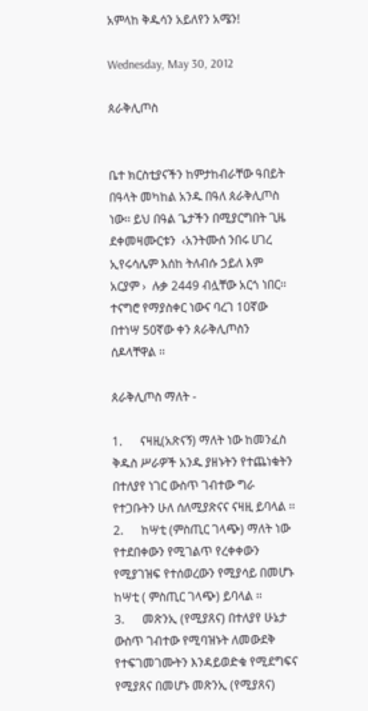አምላከ ቅዱሳን አይለየን አሜን!

Wednesday, May 30, 2012

ጰራቅሊጦስ


ቤተ ክርስቲያናችን ከምታከብራቸው ዓበይት በዓላት መካከል አንዱ በዓለ ጰራቅሊጦስ ነው፡፡ ይህ በዓል ጌታችን በሚያርግበት ጊዜ ደቀመዛሙርቱን  ‹አንትሙሰ ንበሩ ሀገረ ኢየሩሳሌም እሰከ ትለብሱ ኃይለ እም አርያም ›  ሉቃ 2449 ብሏቸው አርጎ ነበር፡፡ ተናግሮ የማያስቀር ነውና ባረገ 10ኛው በተነሣ 50ኛው ቀን ጰራቅሊጦስን ሰዶላቸዋል ፡፡

ጰራቅሊጦስ ማለት -

1.      ናዛዚ(አጽናኝ) ማለት ነው ከመንፈስ ቅዱስ ሥራዎች አንዱ ያዘኑትን የተጨነቁትን በተለያየ ነገር ውስጥ ገብተው ግራ የተጋቡትን ሁለ ሰለሚያጽናና ናዛዚ ይባላል ፡፡
2.      ከሣቲ (ምስጢር ገላጭ) ማለት ነው የተደበቀውን የሚገልጥ የረቀቀውን የሚያገዝፍ የተሰወረውን የሚያሳይ በመሆኑ ከሣቲ ( ምስጢር ገላጭ) ይባላል ፡፡
3.      መጽንኢ (የሚያጸና) በተለያየ ሁኔታ ውስጥ ገብተው የሚባዝኑት ለመውደቅ የተፍገመገሙትን እንዳይወድቁ የሚደግፍና የሚያጸና በመሆኑ መጽንኢ (የሚያጸና)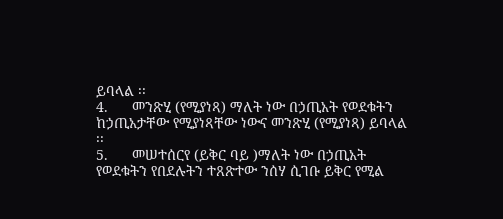ይባላል ፡፡
4.      መንጽሂ (የሚያነጻ) ማለት ነው በኃጢአት የወደቁትን ከኃጢአታቸው የሚያነጻቸው ነውና መንጽሂ (የሚያነጻ) ይባላል ፡፡
5.      መሠተሰርየ (ይቅር ባይ )ማለት ነው በኃጢአት የወደቁትን የበደሉትን ተጸጽተው ንሰሃ ሲገቡ ይቅር የሚል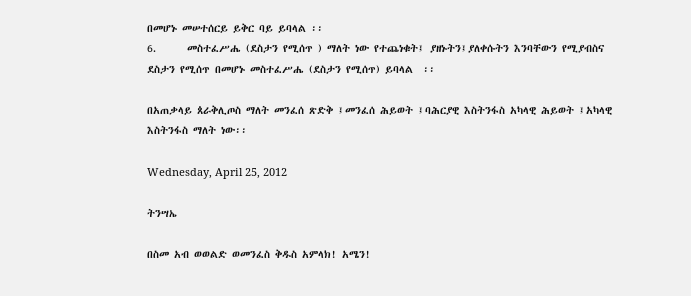በመሆኑ መሠተሰርይ ይቅር ባይ ይባላል ፡፡
6.      መስተፈሥሔ (ደስታን የሚሰጥ ) ማለት ነው የተጨነቁት፤ ያዘኑትን፤ያለቀሱትን እንባቸውን የሚያብስና ደስታን የሚሰጥ በመሆኑ መስተፈሥሔ (ደስታን የሚሰጥ) ይባላል  ፡፡

በአጠቃላይ ጰራቅሊጦስ ማለት መንፈሰ ጽድቅ ፤መንፈሰ ሕይወት ፤ባሕርያዊ እስትንፋስ አካላዊ ሕይወት ፤አካላዊ እስትንፋስ ማለት ነው፡፡

Wednesday, April 25, 2012

ትንሣኤ

በስመ አብ ወወልድ ወመንፈስ ቅዱስ አምላክ! አሜን!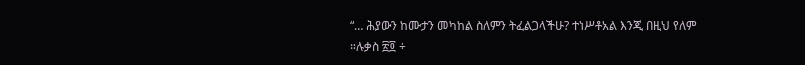“… ሕያውን ከሙታን መካከል ስለምን ትፈልጋላችሁ? ተነሥቶአል እንጂ በዚህ የለም ።ሉቃስ ፳፬ ÷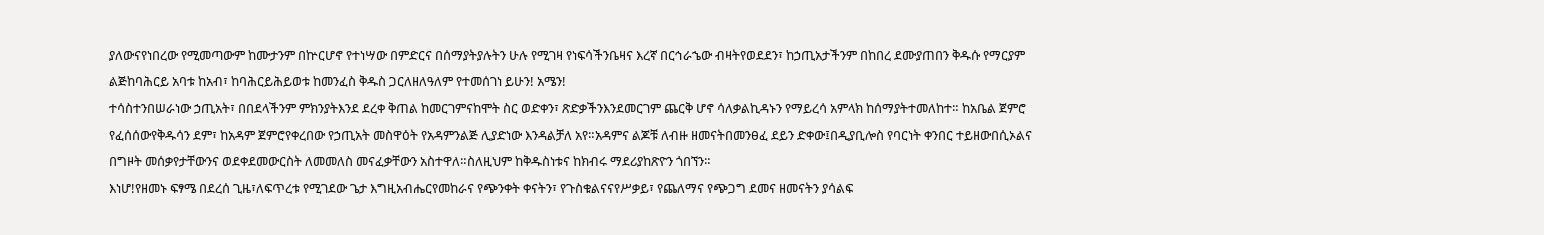ያለውናየነበረው የሚመጣውም ከሙታንም በኵርሆኖ የተነሣው በምድርና በሰማያትያሉትን ሁሉ የሚገዛ የነፍሳችንቤዛና እረኛ በርኅራኄው ብዛትየወደደን፣ ከኃጢአታችንም በከበረ ደሙያጠበን ቅዱሱ የማርያም ልጅከባሕርይ አባቱ ከአብ፣ ከባሕርይሕይወቱ ከመንፈስ ቅዱስ ጋርለዘለዓለም የተመሰገነ ይሁን! አሜን!
ተሳስተንበሠራነው ኃጢአት፣ በበደላችንም ምክንያትእንደ ደረቀ ቅጠል ከመርገምናከሞት ስር ወድቀን፣ ጽድቃችንእንደመርገም ጨርቅ ሆኖ ሳለቃልኪዳኑን የማይረሳ አምላክ ከሰማያትተመለከተ። ከአቤል ጀምሮ የፈሰሰውየቅዱሳን ደም፣ ከአዳም ጀምሮየቀረበው የኃጢአት መስዋዕት የአዳምንልጅ ሊያድነው እንዳልቻለ አየ።አዳምና ልጆቹ ለብዙ ዘመናትበመንፀፈ ደይን ድቀው፤በዲያቢሎስ የባርነት ቀንበር ተይዘውበሲኦልና በግዞት መሰቃየታቸውንና ወደቀደመውርስት ለመመለስ መናፈቃቸውን አስተዋለ።ስለዚህም ከቅዱስነቱና ከክብሩ ማደሪያከጽዮን ጎበኘን።
እነሆ!የዘመኑ ፍፃሜ በደረሰ ጊዜ፣ለፍጥረቱ የሚገደው ጌታ እግዚአብሔርየመከራና የጭንቀት ቀናትን፣ የጉስቁልናናየሥቃይ፣ የጨለማና የጭጋግ ደመና ዘመናትን ያሳልፍ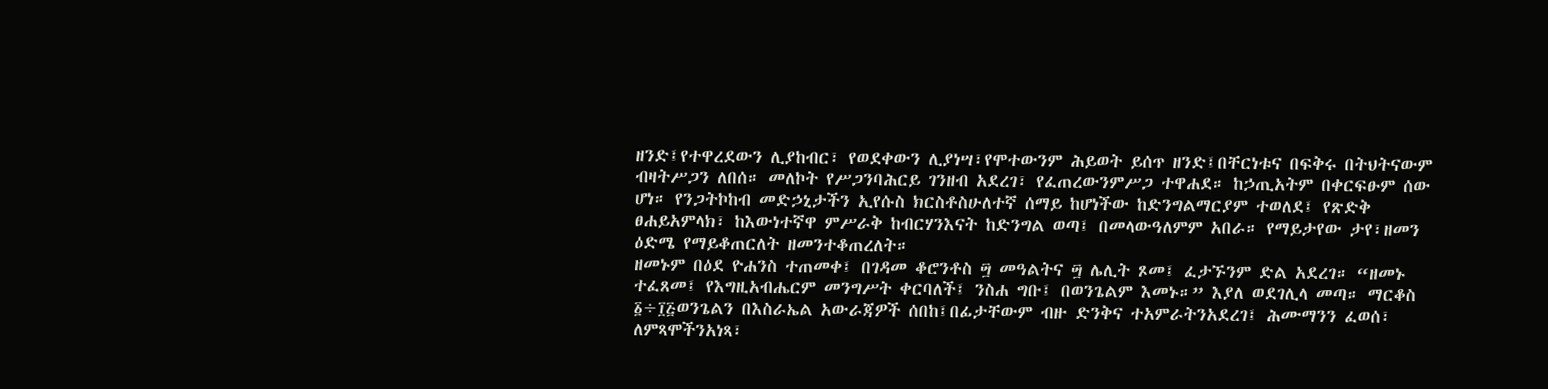ዘንድ፤የተዋረደውን ሊያከብር፣ የወደቀውን ሊያነሣ፣የሞተውንም ሕይወት ይሰጥ ዘንድ፤በቸርነቱና በፍቅሩ በትህትናውም ብዛትሥጋን ለበሰ። መለኮት የሥጋንባሕርይ ገንዘብ አደረገ፣ የፈጠረውንምሥጋ ተዋሐደ። ከኃጢአትም በቀርፍፁም ሰው ሆነ። የንጋትኮከብ መድኃኒታችን ኢየሱስ ክርስቶስሁለተኛ ሰማይ ከሆነችው ከድንግልማርያም ተወለደ፤ የጽድቅ ፀሐይአምላክ፣ ከእውነተኛዋ ምሥራቅ ከብርሃንእናት ከድንግል ወጣ፤ በመላውዓለምም አበራ። የማይታየው ታየ፣ዘመን ዕድሜ የማይቆጠርለት ዘመንተቆጠረለት።
ዘመኑም በዕደ ዮሐንስ ተጠመቀ፤ በገዳመ ቆሮንቶስ ፵ መዓልትና ፵ ሌሊት ጾመ፤ ፈታኙንም ድል አደረገ። “ዘመኑ ተፈጸመ፤ የእግዚአብሔርም መንግሥት ቀርባለች፤ ንስሐ ግቡ፤ በወንጌልም እመኑ።” እያለ ወደገሊላ መጣ። ማርቆስ ፩÷፲፭ወንጌልን በእስራኤል አውራጃዎች ሰበከ፤በፊታቸውም ብዙ ድንቅና ተአምራትንአደረገ፤ ሕሙማንን ፈወሰ፣ ለምጻሞችንአነጻ፣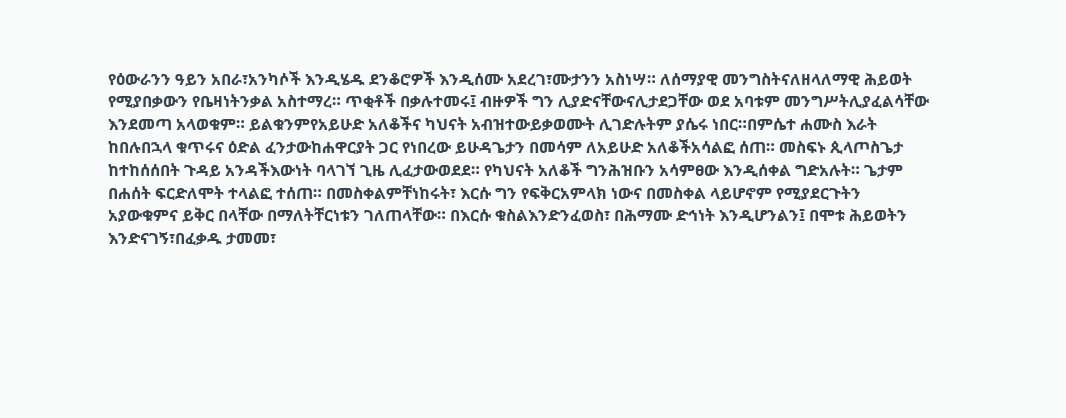የዕውራንን ዓይን አበራ፣አንካሶች እንዲሄዱ ደንቆሮዎች እንዲሰሙ አደረገ፣ሙታንን አስነሣ። ለሰማያዊ መንግስትናለዘላለማዊ ሕይወት የሚያበቃውን የቤዛነትንቃል አስተማረ። ጥቂቶች በቃሉተመሩ፤ ብዙዎች ግን ሊያድናቸውናሊታደጋቸው ወደ አባቱም መንግሥትሊያፈልሳቸው እንደመጣ አላወቁም። ይልቁንምየአይሁድ አለቆችና ካህናት አብዝተውይቃወሙት ሊገድሉትም ያሴሩ ነበር።በምሴተ ሐሙስ እራት ከበሉበኋላ ቁጥሩና ዕድል ፈንታውከሐዋርያት ጋር የነበረው ይሁዳጌታን በመሳም ለአይሁድ አለቆችአሳልፎ ሰጠ። መስፍኑ ጲላጦስጌታ ከተከሰሰበት ጉዳይ አንዳችእውነት ባላገኘ ጊዜ ሊፈታውወደደ። የካህናት አለቆች ግንሕዝቡን አሳምፀው እንዲሰቀል ግድአሉት። ጌታም በሐሰት ፍርድለሞት ተላልፎ ተሰጠ። በመስቀልምቸነከሩት፣ እርሱ ግን የፍቅርአምላክ ነውና በመስቀል ላይሆኖም የሚያደርጉትን አያውቁምና ይቅር በላቸው በማለትቸርነቱን ገለጠላቸው። በእርሱ ቁስልእንድንፈወስ፣ በሕማሙ ድኅነት እንዲሆንልን፤ በሞቱ ሕይወትን እንድናገኝ፣በፈቃዱ ታመመ፣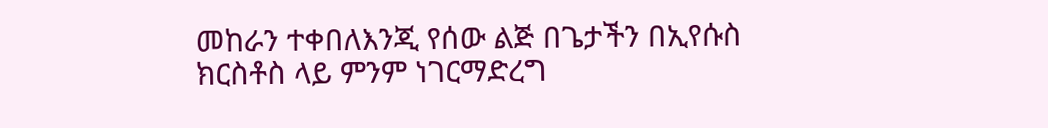መከራን ተቀበለእንጂ የሰው ልጅ በጌታችን በኢየሱስ ክርስቶስ ላይ ምንም ነገርማድረግ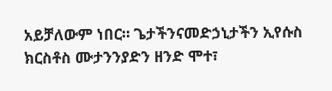አይቻለውም ነበር። ጌታችንናመድኃኒታችን ኢየሱስ ክርስቶስ ሙታንንያድን ዘንድ ሞተ፣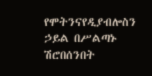የሞትንናየዲያብሎስን ኃይል በሥልጣኑ ሽሮበሰንበት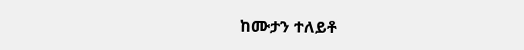ከሙታን ተለይቶ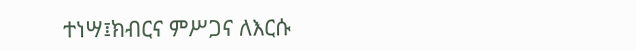ተነሣ፤ክብርና ምሥጋና ለእርሱ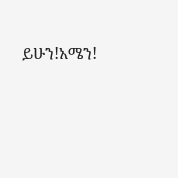ይሁን!አሜን!